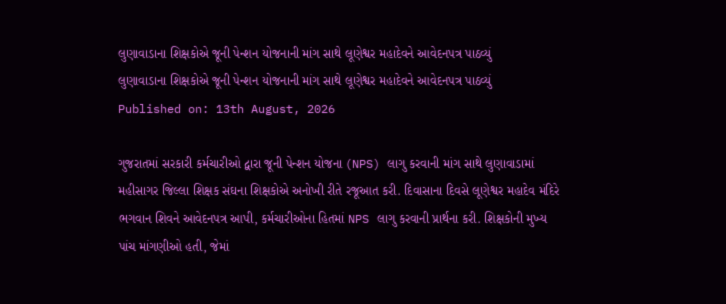લુણાવાડાના શિક્ષકોએ જૂની પેન્શન યોજનાની માંગ સાથે લૂણેશ્વર મહાદેવને આવેદનપત્ર પાઠવ્યું
લુણાવાડાના શિક્ષકોએ જૂની પેન્શન યોજનાની માંગ સાથે લૂણેશ્વર મહાદેવને આવેદનપત્ર પાઠવ્યું
Published on: 13th August, 2026

ગુજરાતમાં સરકારી કર્મચારીઓ દ્વારા જૂની પેન્શન યોજના (NPS) લાગુ કરવાની માંગ સાથે લુણાવાડામાં મહીસાગર જિલ્લા શિક્ષક સંઘના શિક્ષકોએ અનોખી રીતે રજૂઆત કરી. દિવાસાના દિવસે લૂણેશ્વર મહાદેવ મંદિરે ભગવાન શિવને આવેદનપત્ર આપી, કર્મચારીઓના હિતમાં NPS લાગુ કરવાની પ્રાર્થના કરી. શિક્ષકોની મુખ્ય પાંચ માંગણીઓ હતી, જેમાં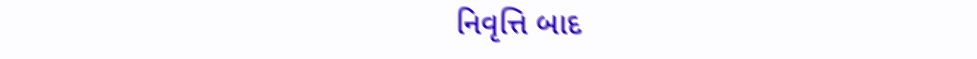નિવૃત્તિ બાદ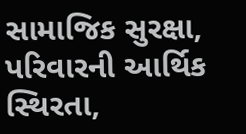સામાજિક સુરક્ષા, પરિવારની આર્થિક સ્થિરતા,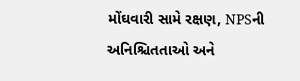મોંઘવારી સામે રક્ષણ, NPSની અનિશ્ચિતતાઓ અને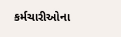કર્મચારીઓના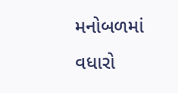મનોબળમાં વધારો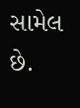સામેલ છે.